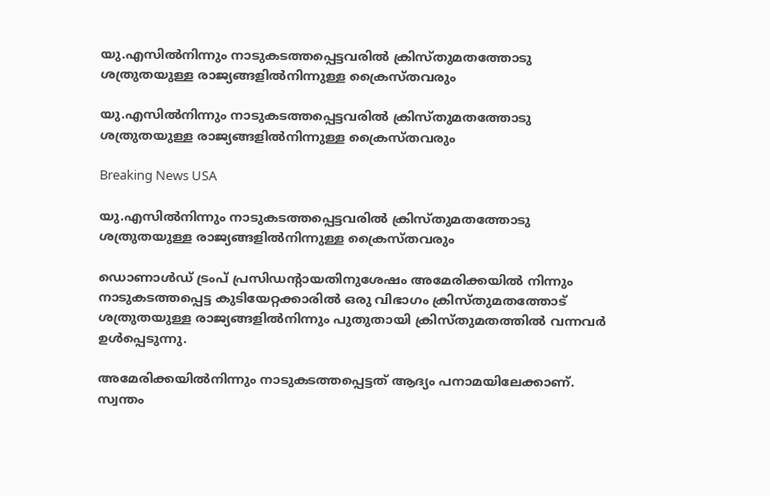യു.എസില്‍നിന്നും നാടുകടത്തപ്പെട്ടവരില്‍ ക്രിസ്തുമതത്തോടു ശത്രുതയുള്ള രാജ്യങ്ങളില്‍നിന്നുള്ള ക്രൈസ്തവരും

യു.എസില്‍നിന്നും നാടുകടത്തപ്പെട്ടവരില്‍ ക്രിസ്തുമതത്തോടു ശത്രുതയുള്ള രാജ്യങ്ങളില്‍നിന്നുള്ള ക്രൈസ്തവരും

Breaking News USA

യു.എസില്‍നിന്നും നാടുകടത്തപ്പെട്ടവരില്‍ ക്രിസ്തുമതത്തോടു ശത്രുതയുള്ള രാജ്യങ്ങളില്‍നിന്നുള്ള ക്രൈസ്തവരും

ഡൊണാള്‍ഡ് ട്രംപ് പ്രസിഡന്റായതിനുശേഷം അമേരിക്കയില്‍ നിന്നും നാടുകടത്തപ്പെട്ട കുടിയേറ്റക്കാരില്‍ ഒരു വിഭാഗം ക്രിസ്തുമതത്തോട് ശത്രുതയുള്ള രാജ്യങ്ങളില്‍നിന്നും പുതുതായി ക്രിസ്തുമതത്തില്‍ വന്നവര്‍ ഉള്‍പ്പെടുന്നു.

അമേരിക്കയില്‍നിന്നും നാടുകടത്തപ്പെട്ടത് ആദ്യം പനാമയിലേക്കാണ്. സ്വന്തം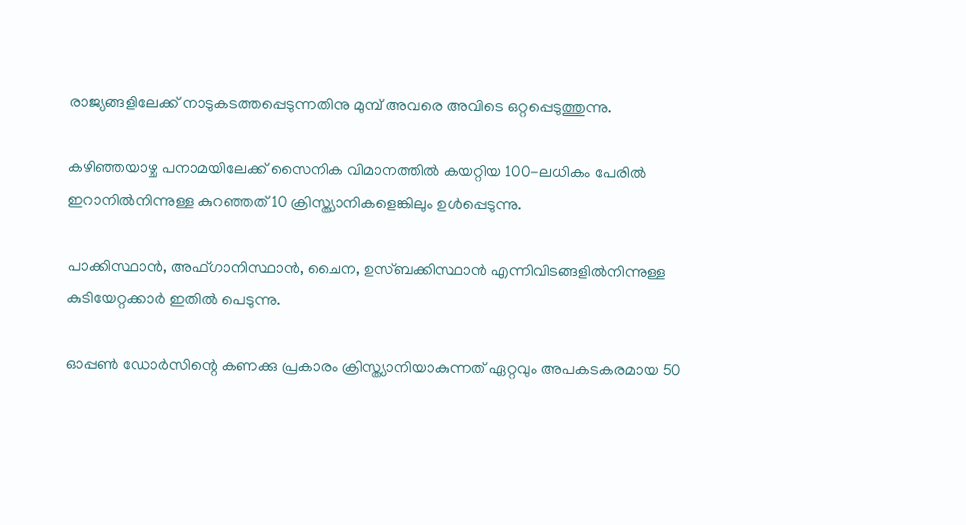രാജ്യങ്ങളിലേക്ക് നാടുകടത്തപ്പെടുന്നതിനു മുമ്പ് അവരെ അവിടെ ഒറ്റപ്പെടുത്തുന്നു.

കഴിഞ്ഞയാഴ്ച പനാമയിലേക്ക് സൈനിക വിമാനത്തില്‍ കയറ്റിയ 100-ലധികം പേരില്‍ ഇറാനില്‍നിന്നുള്ള കുറഞ്ഞത് 10 ക്രിസ്ത്യാനികളെങ്കിലും ഉള്‍പ്പെടുന്നു.

പാക്കിസ്ഥാന്‍, അഫ്ഗാനിസ്ഥാന്‍, ചൈന, ഉസ്ബക്കിസ്ഥാന്‍ എന്നിവിടങ്ങളില്‍നിന്നുള്ള കുടിയേറ്റക്കാര്‍ ഇതില്‍ പെടുന്നു.

ഓപ്പണ്‍ ഡോര്‍സിന്റെ കണക്കു പ്രകാരം ക്രിസ്ത്യാനിയാകുന്നത് ഏറ്റവും അപകടകരമായ 50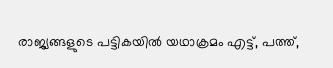രാജ്യങ്ങളുടെ പട്ടികയില്‍ യഥാക്രമം എട്ട്, പത്ത്,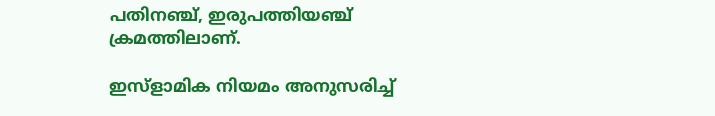പതിനഞ്ച്, ഇരുപത്തിയഞ്ച് ക്രമത്തിലാണ്.

ഇസ്ളാമിക നിയമം അനുസരിച്ച്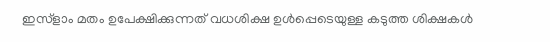ഇസ്ളാം മതം ഉപേക്ഷിക്കുന്നത് വധശിക്ഷ ഉള്‍പ്പെടെയുള്ള കടുത്ത ശിക്ഷകള്‍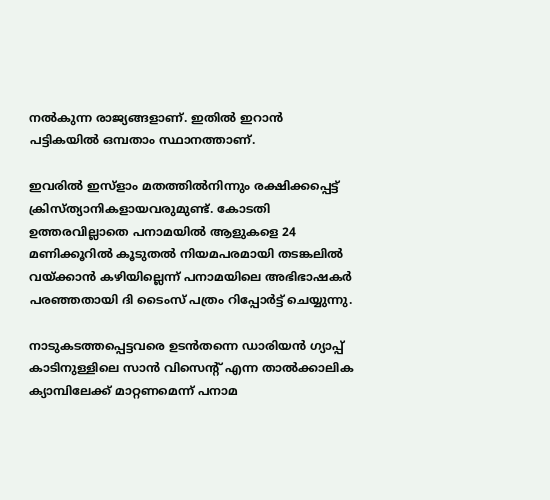നല്‍കുന്ന രാജ്യങ്ങളാണ്. ഇതില്‍ ഇറാന്‍ പട്ടികയില്‍ ഒമ്പതാം സ്ഥാനത്താണ്.

ഇവരില്‍ ഇസ്ളാം മതത്തില്‍നിന്നും രക്ഷിക്കപ്പെട്ട് ക്രിസ്ത്യാനികളായവരുമുണ്ട്. കോടതി ഉത്തരവില്ലാതെ പനാമയില്‍ ആളുകളെ 24 മണിക്കൂറില്‍ കൂടുതല്‍ നിയമപരമായി തടങ്കലില്‍ വയ്ക്കാന്‍ കഴിയില്ലെന്ന് പനാമയിലെ അഭിഭാഷകര്‍ പരഞ്ഞതായി ദി ടൈംസ് പത്രം റിപ്പോര്‍ട്ട് ചെയ്യുന്നു.

നാടുകടത്തപ്പെട്ടവരെ ഉടന്‍തന്നെ ഡാരിയന്‍ ഗ്യാപ്പ് കാടിനുള്ളിലെ സാന്‍ വിസെന്റ് എന്ന താല്‍ക്കാലിക ക്യാമ്പിലേക്ക് മാറ്റണമെന്ന് പനാമ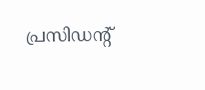പ്രസിഡന്റ്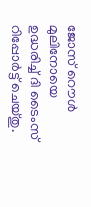ജോസ് റൌള്‍ മുലിനോയെ ഉദ്ധരിച്ച് ദി ടൈംസ് റിപ്പോര്‍ട്ട് ചെയ്തു.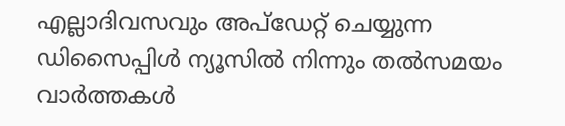എല്ലാദിവസവും അപ്ഡേറ്റ് ചെയ്യുന്ന ഡിസൈപ്പിൾ ന്യൂസിൽ നിന്നും തൽസമയം വാർത്തകൾ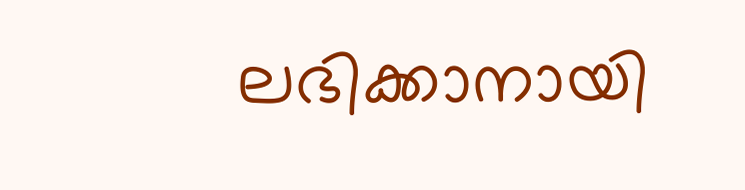ലഭിക്കാനായി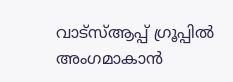വാട്സ്ആപ്പ് ഗ്രൂപ്പിൽ അംഗമാകാൻ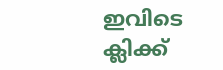ഇവിടെ ക്ലിക്ക്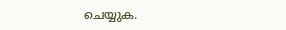ചെയ്യുക.